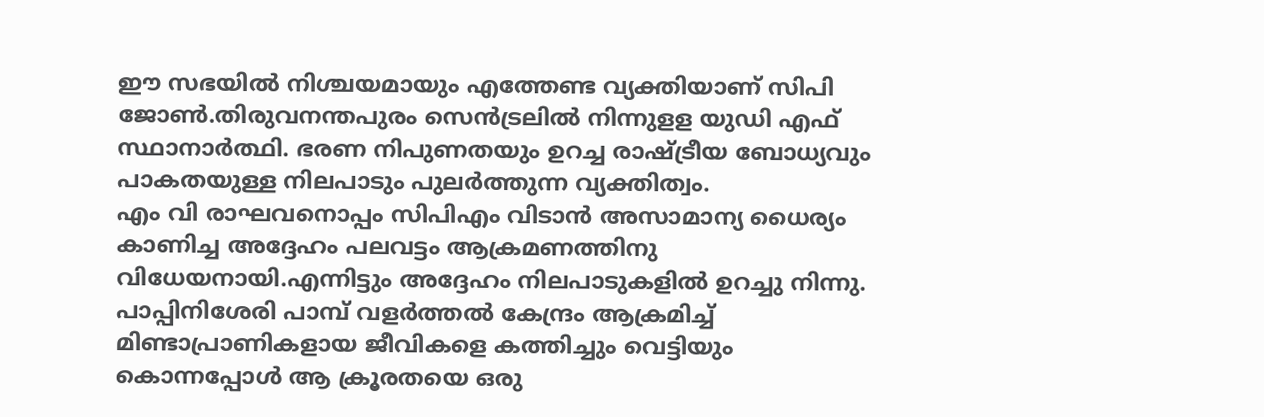ഈ സഭയിൽ നിശ്ചയമായും എത്തേണ്ട വ്യക്തിയാണ് സിപി ജോൺ.തിരുവനന്തപുരം സെൻട്രലിൽ നിന്നുളള യുഡി എഫ് സ്ഥാനാർത്ഥി. ഭരണ നിപുണതയും ഉറച്ച രാഷ്ട്രീയ ബോധ്യവും പാകതയുള്ള നിലപാടും പുലർത്തുന്ന വ്യക്തിത്വം.
എം വി രാഘവനൊപ്പം സിപിഎം വിടാൻ അസാമാന്യ ധൈര്യം കാണിച്ച അദ്ദേഹം പലവട്ടം ആക്രമണത്തിനു വിധേയനായി.എന്നിട്ടും അദ്ദേഹം നിലപാടുകളിൽ ഉറച്ചു നിന്നു. പാപ്പിനിശേരി പാമ്പ് വളർത്തൽ കേന്ദ്രം ആക്രമിച്ച് മിണ്ടാപ്രാണികളായ ജീവികളെ കത്തിച്ചും വെട്ടിയും കൊന്നപ്പോൾ ആ ക്രൂരതയെ ഒരു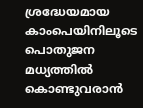ശ്രദ്ധേയമായ കാംപെയിനിലൂടെ പൊതുജന മധ്യത്തിൽ കൊണ്ടുവരാൻ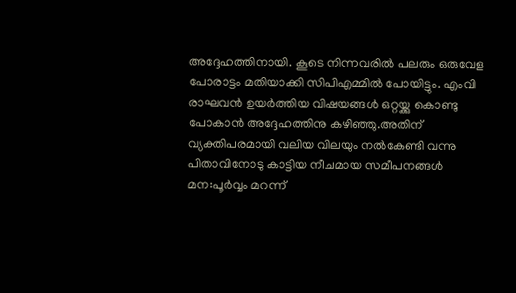അദ്ദേഹത്തിനായി. കൂടെ നിന്നവരിൽ പലരും ഒരുവേള പോരാട്ടം മതിയാക്കി സിപിഎമ്മിൽ പോയിട്ടും. എംവി രാഘവൻ ഉയർത്തിയ വിഷയങ്ങൾ ഒറ്റയ്ക്കു കൊണ്ടു പോകാൻ അദ്ദേഹത്തിനു കഴിഞ്ഞു.അതിന് വ്യക്തിപരമായി വലിയ വിലയും നൽകേണ്ടി വന്നു പിതാവിനോടു കാട്ടിയ നീചമായ സമീപനങ്ങൾ മന:പൂർവ്വം മറന്ന്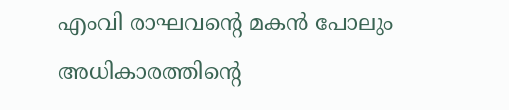എംവി രാഘവന്റെ മകൻ പോലും അധികാരത്തിന്റെ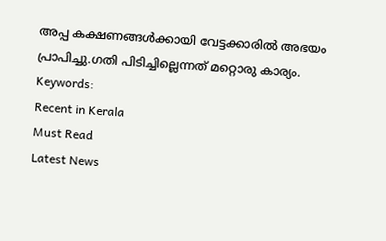അപ്പ കക്ഷണങ്ങൾക്കായി വേട്ടക്കാരിൽ അഭയം പ്രാപിച്ചു.ഗതി പിടിച്ചില്ലെന്നത് മറ്റൊരു കാര്യം.
Keywords:
Recent in Kerala
Must Read
Latest News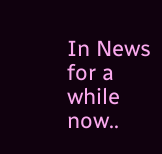In News for a while now..